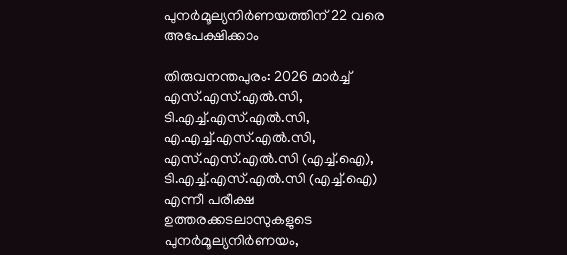പുനർമൂല്യനിർണയത്തിന് 22 വരെ അപേക്ഷിക്കാം

തിരുവനന്തപുരം: 2026 മാർച്ച് എസ്.എസ്.എൽ.സി, ടി.എച്ച്.എസ്‌.എൽ.സി, എ.എച്ച്.എസ്.എൽ.സി, എസ്.എസ്.എൽ.സി (എച്ച്.ഐ), ടി.എച്ച്.എസ്‌.എൽ.സി (എച്ച്.ഐ) എന്നീ പരീക്ഷ ഉത്തരക്കടലാസുകളുടെ പുനർമൂല്യനിർണയം,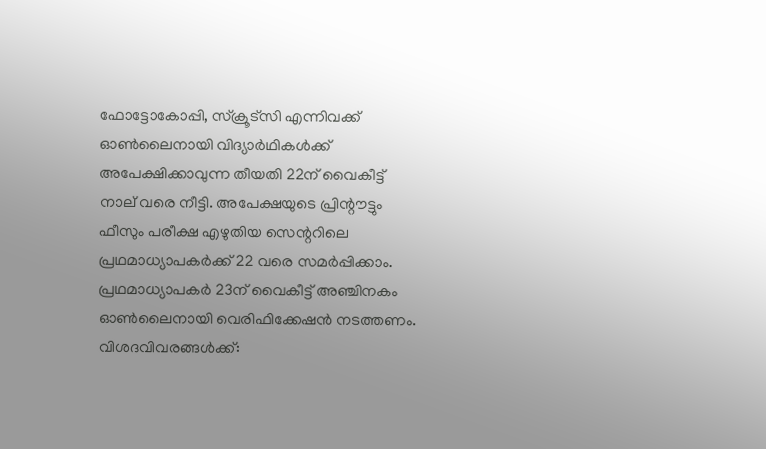ഫോട്ടോകോപ്പി, സ്ക്രൂട്സി എന്നിവക്ക് ഓൺലൈനായി വിദ്യാർഥികൾക്ക് അപേക്ഷിക്കാവുന്ന തീയതി 22ന് വൈകീട്ട് നാല് വരെ നീട്ടി. അപേക്ഷയുടെ പ്രിന്റൗട്ടും ഫീസും പരീക്ഷ എഴുതിയ സെന്ററിലെ പ്രഥമാധ്യാപകർക്ക് 22 വരെ സമർപ്പിക്കാം. പ്രഥമാധ്യാപകർ 23ന് വൈകീട്ട് അഞ്ചിനകം ഓൺലൈനായി വെരിഫിക്കേഷൻ നടത്തണം. വിശദവിവരങ്ങൾക്ക്: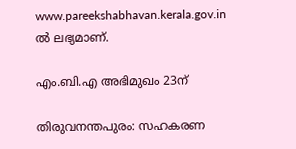www.pareekshabhavan.kerala.gov.in ൽ ലഭ്യമാണ്.

എം.ബി.എ അഭിമുഖം 23ന്

തിരുവനന്തപുരം: സഹകരണ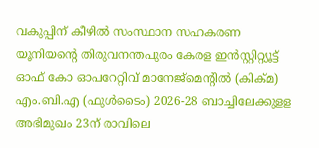വകുപ്പിന് കീഴിൽ സംസ്ഥാന സഹകരണ യൂനിയന്റെ തിരുവനന്തപുരം കേരള ഇൻസ്റ്റിറ്റ്യൂട്ട് ഓഫ് കോ ഓപറേറ്റിവ് മാനേജ്‌മെന്റിൽ (കിക്മ) എം.ബി.എ (ഫുൾടൈം) 2026-28 ബാച്ചിലേക്കുളള അഭിമുഖം 23ന് രാവിലെ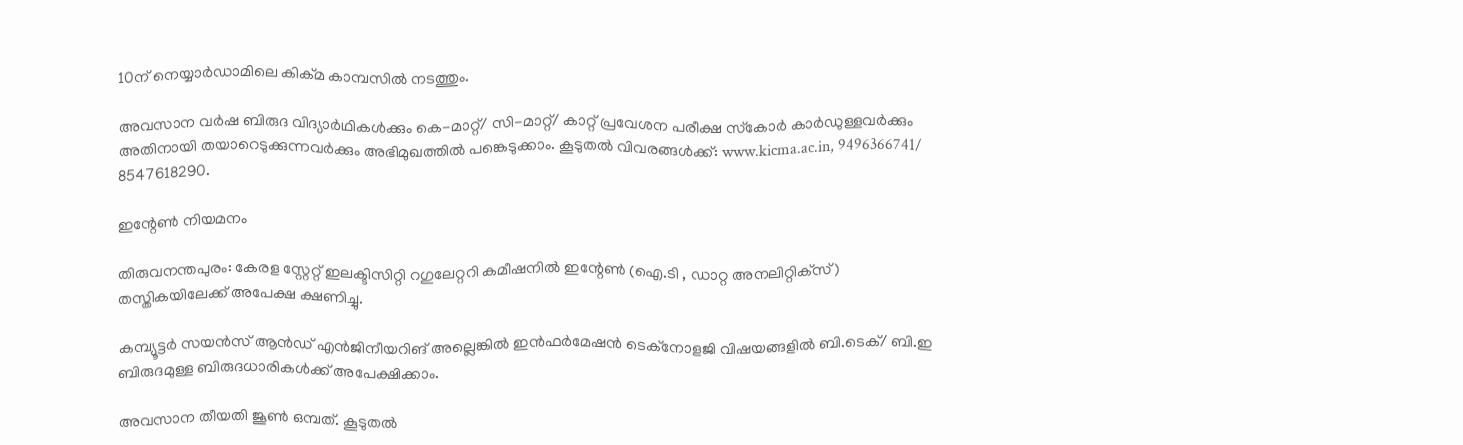10ന് നെയ്യാർഡാമിലെ കിക്മ കാമ്പസിൽ നടത്തും.

അവസാന വർഷ ബിരുദ വിദ്യാർഥികൾക്കും കെ-മാറ്റ്/ സി-മാറ്റ്/ കാറ്റ് പ്രവേശന പരീക്ഷ സ്‌കോർ കാർഡുള്ളവർക്കും അതിനായി തയാറെടുക്കുന്നവർക്കും അഭിമുഖത്തിൽ പങ്കെടുക്കാം. കൂടുതൽ വിവരങ്ങൾക്ക്: www.kicma.ac.in, 9496366741/ 8547618290.

ഇന്റേൺ നിയമനം

തിരുവനന്തപുരം: കേരള സ്റ്റേറ്റ് ഇലക്ടിസിറ്റി റഗുലേറ്ററി കമീഷനിൽ ഇന്റേൺ (ഐ.ടി , ഡാറ്റ അനലിറ്റിക്‌സ്) തസ്തികയിലേക്ക് അപേക്ഷ ക്ഷണിച്ചു.

കമ്പ്യൂട്ടർ സയൻസ് ആൻഡ് എൻജിനീയറിങ് അല്ലെങ്കിൽ ഇൻഫർമേഷൻ ടെക്‌നോളജി വിഷയങ്ങളിൽ ബി.ടെക്/ ബി.ഇ ബിരുദമുള്ള ബിരുദധാരികൾക്ക് അപേക്ഷിക്കാം.

അവസാന തീയതി ജൂൺ ഒമ്പത്. കൂടുതൽ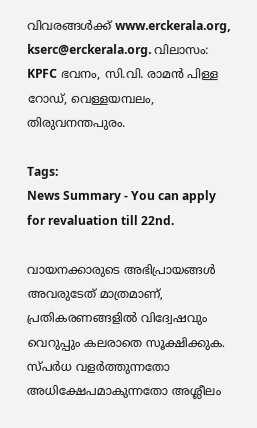വിവരങ്ങൾക്ക് www.erckerala.org, kserc@erckerala.org. വിലാസം: KPFC ഭവനം, സി.വി. രാമൻ പിള്ള റോഡ്, വെള്ളയമ്പലം, തിരുവനന്തപുരം.

Tags:
News Summary - You can apply for revaluation till 22nd.

വായനക്കാരുടെ അഭിപ്രായങ്ങള്‍ അവരുടേത് മാത്രമാണ്, പ്രതികരണങ്ങളിൽ വിദ്വേഷവും വെറുപ്പും കലരാതെ സൂക്ഷിക്കുക. സ്പർധ വളർത്തുന്നതോ അധിക്ഷേപമാകുന്നതോ അശ്ലീലം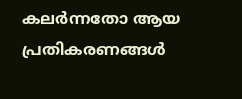കലർന്നതോ ആയ പ്രതികരണങ്ങൾ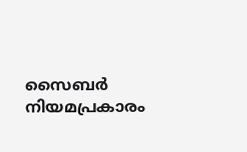സൈബർ നിയമപ്രകാരം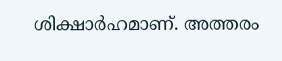ശിക്ഷാർഹമാണ്. അത്തരം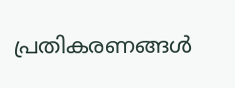പ്രതികരണങ്ങൾ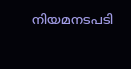നിയമനടപടി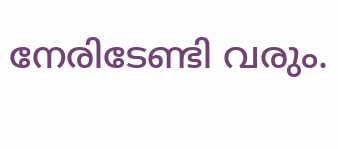നേരിടേണ്ടി വരും.